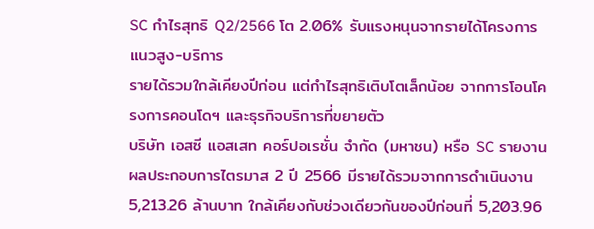SC กำไรสุทธิ Q2/2566 โต 2.06% รับแรงหนุนจากรายได้โครงการแนวสูง-บริการ
รายได้รวมใกล้เคียงปีก่อน แต่กำไรสุทธิเติบโตเล็กน้อย จากการโอนโครงการคอนโดฯ และธุรกิจบริการที่ขยายตัว
บริษัท เอสซี แอสเสท คอร์ปอเรชั่น จำกัด (มหาชน) หรือ SC รายงานผลประกอบการไตรมาส 2 ปี 2566 มีรายได้รวมจากการดำเนินงาน 5,213.26 ล้านบาท ใกล้เคียงกับช่วงเดียวกันของปีก่อนที่ 5,203.96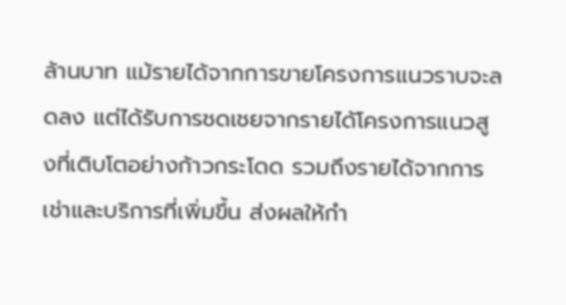ล้านบาท แม้รายได้จากการขายโครงการแนวราบจะลดลง แต่ได้รับการชดเชยจากรายได้โครงการแนวสูงที่เติบโตอย่างก้าวกระโดด รวมถึงรายได้จากการเช่าและบริการที่เพิ่มขึ้น ส่งผลให้กำ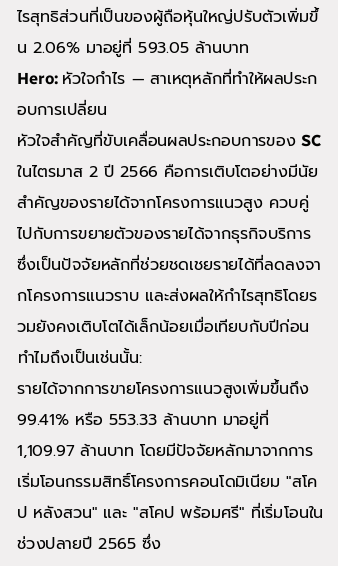ไรสุทธิส่วนที่เป็นของผู้ถือหุ้นใหญ่ปรับตัวเพิ่มขึ้น 2.06% มาอยู่ที่ 593.05 ล้านบาท
Hero: หัวใจกำไร — สาเหตุหลักที่ทำให้ผลประกอบการเปลี่ยน
หัวใจสำคัญที่ขับเคลื่อนผลประกอบการของ SC ในไตรมาส 2 ปี 2566 คือการเติบโตอย่างมีนัยสำคัญของรายได้จากโครงการแนวสูง ควบคู่ไปกับการขยายตัวของรายได้จากธุรกิจบริการ ซึ่งเป็นปัจจัยหลักที่ช่วยชดเชยรายได้ที่ลดลงจากโครงการแนวราบ และส่งผลให้กำไรสุทธิโดยรวมยังคงเติบโตได้เล็กน้อยเมื่อเทียบกับปีก่อน
ทำไมถึงเป็นเช่นนั้น:
รายได้จากการขายโครงการแนวสูงเพิ่มขึ้นถึง 99.41% หรือ 553.33 ล้านบาท มาอยู่ที่ 1,109.97 ล้านบาท โดยมีปัจจัยหลักมาจากการเริ่มโอนกรรมสิทธิ์โครงการคอนโดมิเนียม "สโคป หลังสวน" และ "สโคป พร้อมศรี" ที่เริ่มโอนในช่วงปลายปี 2565 ซึ่ง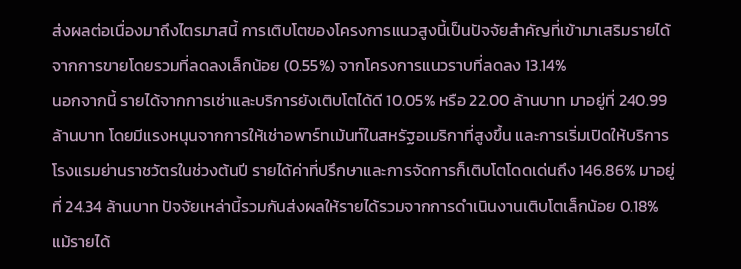ส่งผลต่อเนื่องมาถึงไตรมาสนี้ การเติบโตของโครงการแนวสูงนี้เป็นปัจจัยสำคัญที่เข้ามาเสริมรายได้จากการขายโดยรวมที่ลดลงเล็กน้อย (0.55%) จากโครงการแนวราบที่ลดลง 13.14%
นอกจากนี้ รายได้จากการเช่าและบริการยังเติบโตได้ดี 10.05% หรือ 22.00 ล้านบาท มาอยู่ที่ 240.99 ล้านบาท โดยมีแรงหนุนจากการให้เช่าอพาร์ทเม้นท์ในสหรัฐอเมริกาที่สูงขึ้น และการเริ่มเปิดให้บริการโรงแรมย่านราชวัตรในช่วงต้นปี รายได้ค่าที่ปรึกษาและการจัดการก็เติบโตโดดเด่นถึง 146.86% มาอยู่ที่ 24.34 ล้านบาท ปัจจัยเหล่านี้รวมกันส่งผลให้รายได้รวมจากการดำเนินงานเติบโตเล็กน้อย 0.18%
แม้รายได้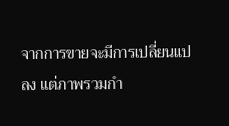จากการขายจะมีการเปลี่ยนแปลง แต่ภาพรวมกำ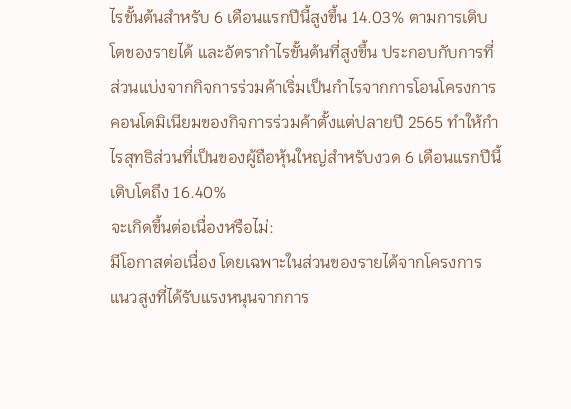ไรขั้นต้นสำหรับ 6 เดือนแรกปีนี้สูงขึ้น 14.03% ตามการเติบโตของรายได้ และอัตรากำไรขั้นต้นที่สูงขึ้น ประกอบกับการที่ส่วนแบ่งจากกิจการร่วมค้าเริ่มเป็นกำไรจากการโอนโครงการคอนโดมิเนียมของกิจการร่วมค้าตั้งแต่ปลายปี 2565 ทำให้กำไรสุทธิส่วนที่เป็นของผู้ถือหุ้นใหญ่สำหรับงวด 6 เดือนแรกปีนี้ เติบโตถึง 16.40%
จะเกิดขึ้นต่อเนื่องหรือไม่:
มีโอกาสต่อเนื่อง โดยเฉพาะในส่วนของรายได้จากโครงการแนวสูงที่ได้รับแรงหนุนจากการ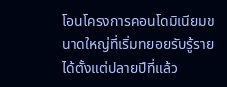โอนโครงการคอนโดมิเนียมขนาดใหญ่ที่เริ่มทยอยรับรู้รายได้ตั้งแต่ปลายปีที่แล้ว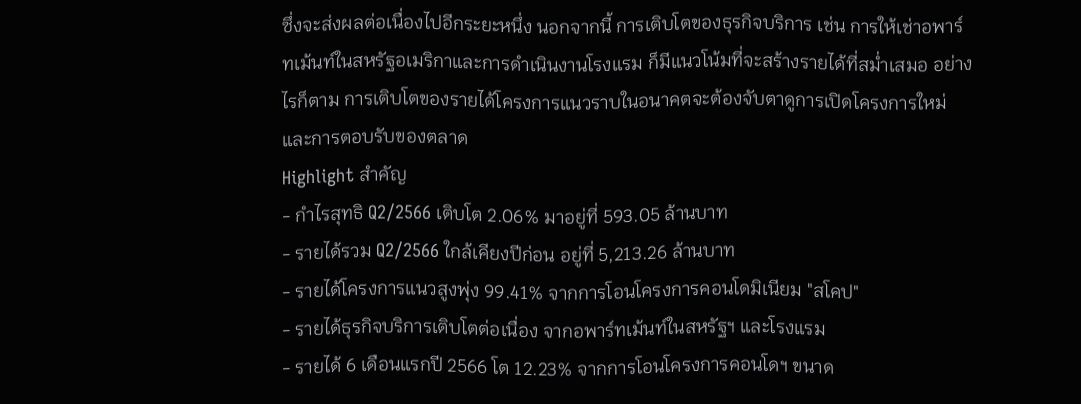ซึ่งจะส่งผลต่อเนื่องไปอีกระยะหนึ่ง นอกจากนี้ การเติบโตของธุรกิจบริการ เช่น การให้เช่าอพาร์ทเม้นท์ในสหรัฐอเมริกาและการดำเนินงานโรงแรม ก็มีแนวโน้มที่จะสร้างรายได้ที่สม่ำเสมอ อย่างไรก็ตาม การเติบโตของรายได้โครงการแนวราบในอนาคตจะต้องจับตาดูการเปิดโครงการใหม่และการตอบรับของตลาด
Highlight สำคัญ
- กำไรสุทธิ Q2/2566 เติบโต 2.06% มาอยู่ที่ 593.05 ล้านบาท
- รายได้รวม Q2/2566 ใกล้เคียงปีก่อน อยู่ที่ 5,213.26 ล้านบาท
- รายได้โครงการแนวสูงพุ่ง 99.41% จากการโอนโครงการคอนโดมิเนียม "สโคป"
- รายได้ธุรกิจบริการเติบโตต่อเนื่อง จากอพาร์ทเม้นท์ในสหรัฐฯ และโรงแรม
- รายได้ 6 เดือนแรกปี 2566 โต 12.23% จากการโอนโครงการคอนโดฯ ขนาด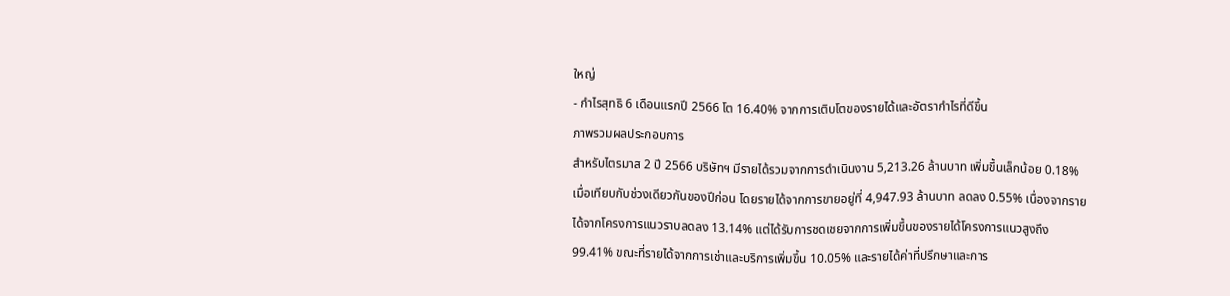ใหญ่
- กำไรสุทธิ 6 เดือนแรกปี 2566 โต 16.40% จากการเติบโตของรายได้และอัตรากำไรที่ดีขึ้น
ภาพรวมผลประกอบการ
สำหรับไตรมาส 2 ปี 2566 บริษัทฯ มีรายได้รวมจากการดำเนินงาน 5,213.26 ล้านบาท เพิ่มขึ้นเล็กน้อย 0.18% เมื่อเทียบกับช่วงเดียวกันของปีก่อน โดยรายได้จากการขายอยู่ที่ 4,947.93 ล้านบาท ลดลง 0.55% เนื่องจากรายได้จากโครงการแนวราบลดลง 13.14% แต่ได้รับการชดเชยจากการเพิ่มขึ้นของรายได้โครงการแนวสูงถึง 99.41% ขณะที่รายได้จากการเช่าและบริการเพิ่มขึ้น 10.05% และรายได้ค่าที่ปรึกษาและการ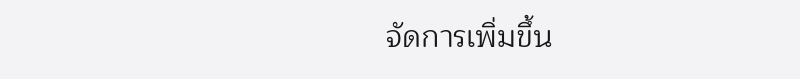จัดการเพิ่มขึ้น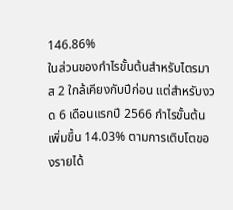146.86%
ในส่วนของกำไรขั้นต้นสำหรับไตรมาส 2 ใกล้เคียงกับปีก่อน แต่สำหรับงวด 6 เดือนแรกปี 2566 กำไรขั้นต้นเพิ่มขึ้น 14.03% ตามการเติบโตของรายได้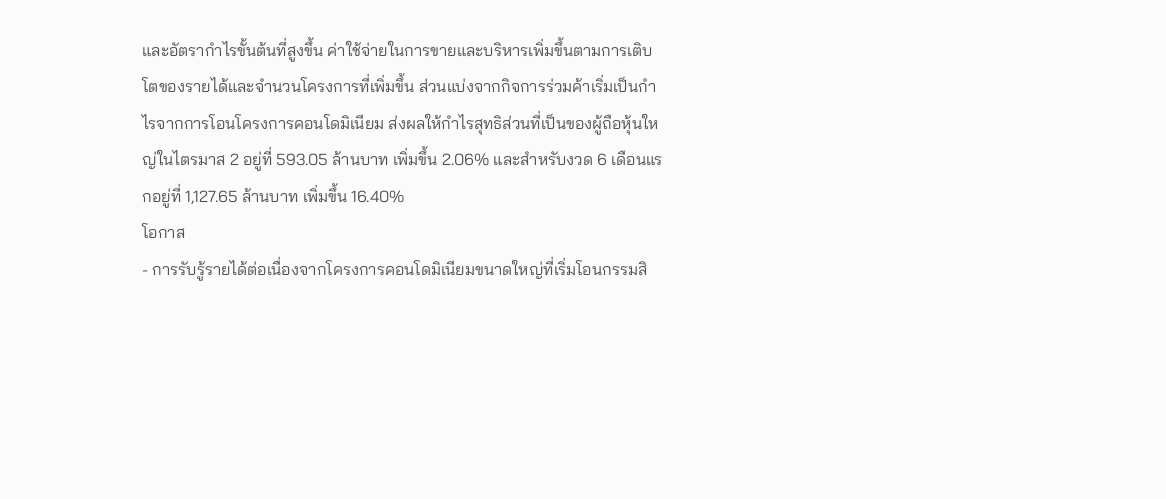และอัตรากำไรขั้นต้นที่สูงขึ้น ค่าใช้จ่ายในการขายและบริหารเพิ่มขึ้นตามการเติบโตของรายได้และจำนวนโครงการที่เพิ่มขึ้น ส่วนแบ่งจากกิจการร่วมค้าเริ่มเป็นกำไรจากการโอนโครงการคอนโดมิเนียม ส่งผลให้กำไรสุทธิส่วนที่เป็นของผู้ถือหุ้นใหญ่ในไตรมาส 2 อยู่ที่ 593.05 ล้านบาท เพิ่มขึ้น 2.06% และสำหรับงวด 6 เดือนแรกอยู่ที่ 1,127.65 ล้านบาท เพิ่มขึ้น 16.40%
โอกาส
- การรับรู้รายได้ต่อเนื่องจากโครงการคอนโดมิเนียมขนาดใหญ่ที่เริ่มโอนกรรมสิ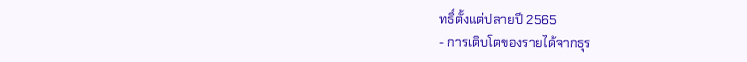ทธิ์ตั้งแต่ปลายปี 2565
- การเติบโตของรายได้จากธุร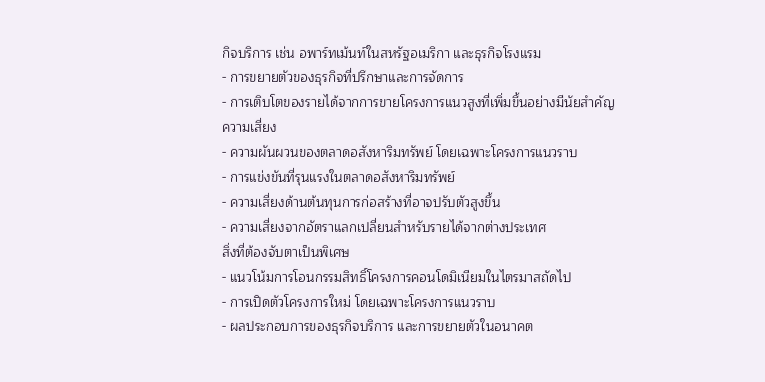กิจบริการ เช่น อพาร์ทเม้นท์ในสหรัฐอเมริกา และธุรกิจโรงแรม
- การขยายตัวของธุรกิจที่ปรึกษาและการจัดการ
- การเติบโตของรายได้จากการขายโครงการแนวสูงที่เพิ่มขึ้นอย่างมีนัยสำคัญ
ความเสี่ยง
- ความผันผวนของตลาดอสังหาริมทรัพย์ โดยเฉพาะโครงการแนวราบ
- การแข่งขันที่รุนแรงในตลาดอสังหาริมทรัพย์
- ความเสี่ยงด้านต้นทุนการก่อสร้างที่อาจปรับตัวสูงขึ้น
- ความเสี่ยงจากอัตราแลกเปลี่ยนสำหรับรายได้จากต่างประเทศ
สิ่งที่ต้องจับตาเป็นพิเศษ
- แนวโน้มการโอนกรรมสิทธิ์โครงการคอนโดมิเนียมในไตรมาสถัดไป
- การเปิดตัวโครงการใหม่ โดยเฉพาะโครงการแนวราบ
- ผลประกอบการของธุรกิจบริการ และการขยายตัวในอนาคต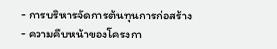- การบริหารจัดการต้นทุนการก่อสร้าง
- ความคืบหน้าของโครงกา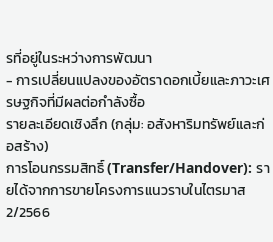รที่อยู่ในระหว่างการพัฒนา
- การเปลี่ยนแปลงของอัตราดอกเบี้ยและภาวะเศรษฐกิจที่มีผลต่อกำลังซื้อ
รายละเอียดเชิงลึก (กลุ่ม: อสังหาริมทรัพย์และก่อสร้าง)
การโอนกรรมสิทธิ์ (Transfer/Handover): รายได้จากการขายโครงการแนวราบในไตรมาส 2/2566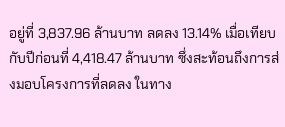อยู่ที่ 3,837.96 ล้านบาท ลดลง 13.14% เมื่อเทียบกับปีก่อนที่ 4,418.47 ล้านบาท ซึ่งสะท้อนถึงการส่งมอบโครงการที่ลดลง ในทาง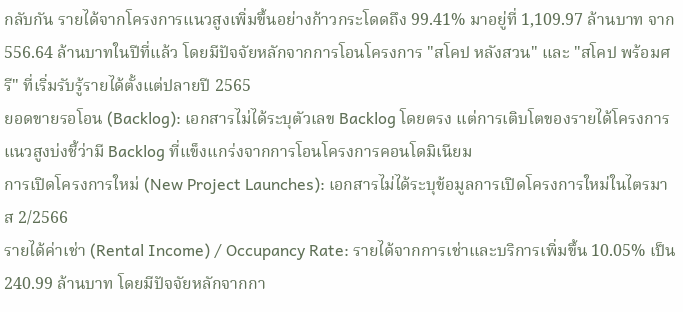กลับกัน รายได้จากโครงการแนวสูงเพิ่มขึ้นอย่างก้าวกระโดดถึง 99.41% มาอยู่ที่ 1,109.97 ล้านบาท จาก 556.64 ล้านบาทในปีที่แล้ว โดยมีปัจจัยหลักจากการโอนโครงการ "สโคป หลังสวน" และ "สโคป พร้อมศรี" ที่เริ่มรับรู้รายได้ตั้งแต่ปลายปี 2565
ยอดขายรอโอน (Backlog): เอกสารไม่ได้ระบุตัวเลข Backlog โดยตรง แต่การเติบโตของรายได้โครงการแนวสูงบ่งชี้ว่ามี Backlog ที่แข็งแกร่งจากการโอนโครงการคอนโดมิเนียม
การเปิดโครงการใหม่ (New Project Launches): เอกสารไม่ได้ระบุข้อมูลการเปิดโครงการใหม่ในไตรมาส 2/2566
รายได้ค่าเช่า (Rental Income) / Occupancy Rate: รายได้จากการเช่าและบริการเพิ่มขึ้น 10.05% เป็น 240.99 ล้านบาท โดยมีปัจจัยหลักจากกา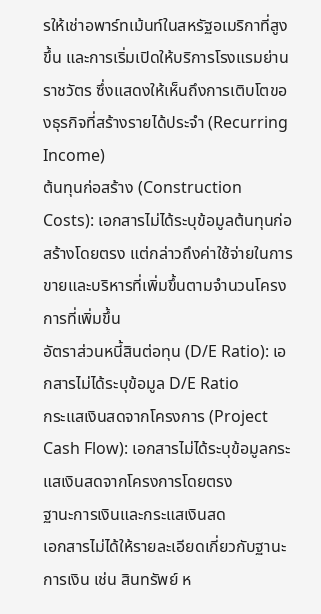รให้เช่าอพาร์ทเม้นท์ในสหรัฐอเมริกาที่สูงขึ้น และการเริ่มเปิดให้บริการโรงแรมย่านราชวัตร ซึ่งแสดงให้เห็นถึงการเติบโตของธุรกิจที่สร้างรายได้ประจำ (Recurring Income)
ต้นทุนก่อสร้าง (Construction Costs): เอกสารไม่ได้ระบุข้อมูลต้นทุนก่อสร้างโดยตรง แต่กล่าวถึงค่าใช้จ่ายในการขายและบริหารที่เพิ่มขึ้นตามจำนวนโครงการที่เพิ่มขึ้น
อัตราส่วนหนี้สินต่อทุน (D/E Ratio): เอกสารไม่ได้ระบุข้อมูล D/E Ratio
กระแสเงินสดจากโครงการ (Project Cash Flow): เอกสารไม่ได้ระบุข้อมูลกระแสเงินสดจากโครงการโดยตรง
ฐานะการเงินและกระแสเงินสด
เอกสารไม่ได้ให้รายละเอียดเกี่ยวกับฐานะการเงิน เช่น สินทรัพย์ ห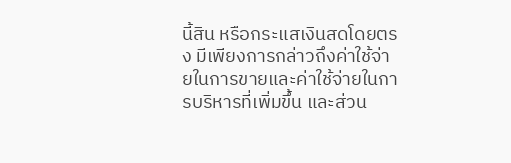นี้สิน หรือกระแสเงินสดโดยตรง มีเพียงการกล่าวถึงค่าใช้จ่ายในการขายและค่าใช้จ่ายในการบริหารที่เพิ่มขึ้น และส่วน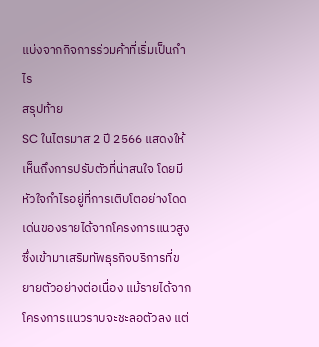แบ่งจากกิจการร่วมค้าที่เริ่มเป็นกำไร
สรุปท้าย
SC ในไตรมาส 2 ปี 2566 แสดงให้เห็นถึงการปรับตัวที่น่าสนใจ โดยมีหัวใจกำไรอยู่ที่การเติบโตอย่างโดดเด่นของรายได้จากโครงการแนวสูง ซึ่งเข้ามาเสริมทัพธุรกิจบริการที่ขยายตัวอย่างต่อเนื่อง แม้รายได้จากโครงการแนวราบจะชะลอตัวลง แต่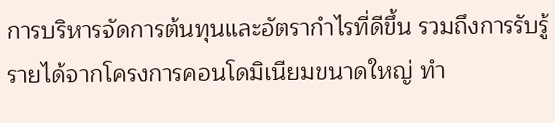การบริหารจัดการต้นทุนและอัตรากำไรที่ดีขึ้น รวมถึงการรับรู้รายได้จากโครงการคอนโดมิเนียมขนาดใหญ่ ทำ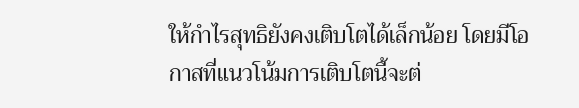ให้กำไรสุทธิยังคงเติบโตได้เล็กน้อย โดยมีโอกาสที่แนวโน้มการเติบโตนี้จะต่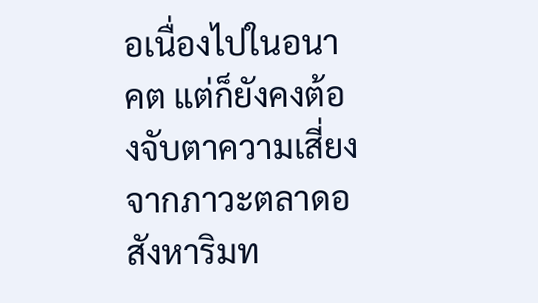อเนื่องไปในอนาคต แต่ก็ยังคงต้องจับตาความเสี่ยงจากภาวะตลาดอสังหาริมท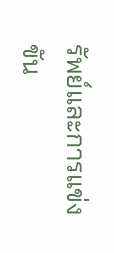รัพย์และการแข่งขัน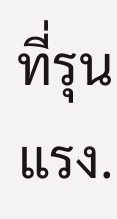ที่รุนแรง.